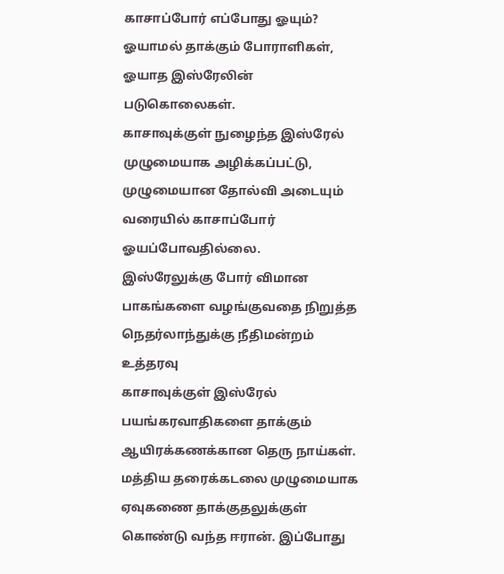காசாப்போர் எப்போது ஓயும்?
ஓயாமல் தாக்கும் போராளிகள், ஓயாத இஸ்ரேலின் படுகொலைகள்.
காசாவுக்குள் நுழைந்த இஸ்ரேல் முழுமையாக அழிக்கப்பட்டு, முழுமையான தோல்வி அடையும் வரையில் காசாப்போர் ஓயப்போவதில்லை.
இஸ்ரேலுக்கு போர் விமான பாகங்களை வழங்குவதை நிறுத்த நெதர்லாந்துக்கு நீதிமன்றம் உத்தரவு
காசாவுக்குள் இஸ்ரேல் பயங்கரவாதிகளை தாக்கும் ஆயிரக்கணக்கான தெரு நாய்கள்.
மத்திய தரைக்கடலை முழுமையாக ஏவுகணை தாக்குதலுக்குள் கொண்டு வந்த ஈரான். இப்போது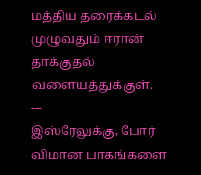மத்திய தரைக்கடல் முழுவதும் ஈரான் தாக்குதல் வளையத்துக்குள்.
---
இஸ்ரேலுக்கு, போர் விமான பாகங்களை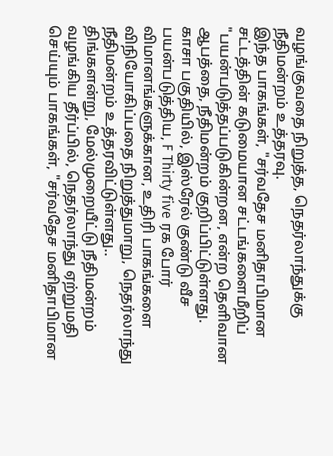வழங்குவதை நிறுத்த, நெதர்லாந்துக்கு நீதிமன்றம் உத்தரவு.
இந்த பாகங்கள், "சர்வதேச மனிதாபிமான சட்டத்தின் கடுமையான சட்டங்களைமீறிப் "பயன்படுத்தப்படுகின்றன, என்ற தெளிவான ஆபத்தை, நீதிமன்றம் குறிப்பிட்டுள்ளது.
காசா பகுதியில், இஸ்ரேல் குண்டு வீச பயன்படுத்திய, F Thirty five ரக போர் விமானங்களுக்கான, உதிரி பாகங்களை விநியோகிப்பதை நிறுத்துமாறு, நெதர்லாந்து நீதிமன்றம் உத்தரவிட்டுள்ளது..
திங்களன்று, மேல்முறையீட்டு நீதிமன்றம் வழங்கிய தீர்ப்பில், நெதர்லாந்து ஏற்றுமதி செய்யும் பாகங்கள், "சர்வதேச மனிதாபிமான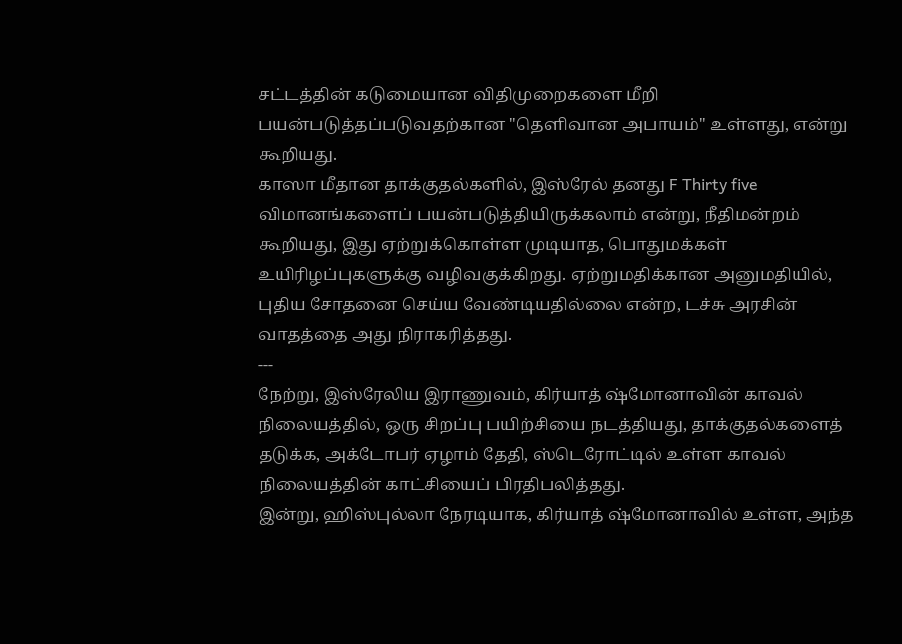சட்டத்தின் கடுமையான விதிமுறைகளை மீறி பயன்படுத்தப்படுவதற்கான "தெளிவான அபாயம்" உள்ளது, என்று கூறியது.
காஸா மீதான தாக்குதல்களில், இஸ்ரேல் தனது F Thirty five விமானங்களைப் பயன்படுத்தியிருக்கலாம் என்று, நீதிமன்றம் கூறியது, இது ஏற்றுக்கொள்ள முடியாத, பொதுமக்கள் உயிரிழப்புகளுக்கு வழிவகுக்கிறது. ஏற்றுமதிக்கான அனுமதியில், புதிய சோதனை செய்ய வேண்டியதில்லை என்ற, டச்சு அரசின் வாதத்தை அது நிராகரித்தது.
---
நேற்று, இஸ்ரேலிய இராணுவம், கிர்யாத் ஷ்மோனாவின் காவல் நிலையத்தில், ஒரு சிறப்பு பயிற்சியை நடத்தியது, தாக்குதல்களைத் தடுக்க, அக்டோபர் ஏழாம் தேதி, ஸ்டெரோட்டில் உள்ள காவல் நிலையத்தின் காட்சியைப் பிரதிபலித்தது.
இன்று, ஹிஸ்புல்லா நேரடியாக, கிர்யாத் ஷ்மோனாவில் உள்ள, அந்த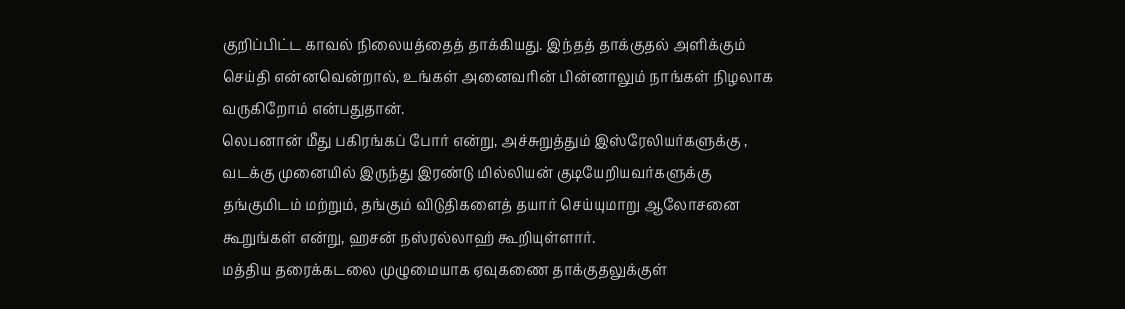குறிப்பிட்ட காவல் நிலையத்தைத் தாக்கியது. இந்தத் தாக்குதல் அளிக்கும் செய்தி என்னவென்றால், உங்கள் அனைவரின் பின்னாலும் நாங்கள் நிழலாக வருகிறோம் என்பதுதான்.
லெபனான் மீது பகிரங்கப் போர் என்று, அச்சுறுத்தும் இஸ்ரேலியர்களுக்கு , வடக்கு முனையில் இருந்து இரண்டு மில்லியன் குடியேறியவர்களுக்கு தங்குமிடம் மற்றும், தங்கும் விடுதிகளைத் தயார் செய்யுமாறு ஆலோசனை கூறுங்கள் என்று, ஹசன் நஸ்ரல்லாஹ் கூறியுள்ளார்.
மத்திய தரைக்கடலை முழுமையாக ஏவுகணை தாக்குதலுக்குள்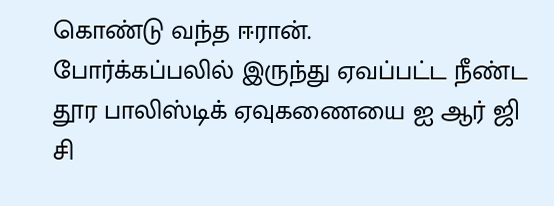கொண்டு வந்த ஈரான்.
போர்க்கப்பலில் இருந்து ஏவப்பட்ட நீண்ட தூர பாலிஸ்டிக் ஏவுகணையை ஐ ஆர் ஜி சி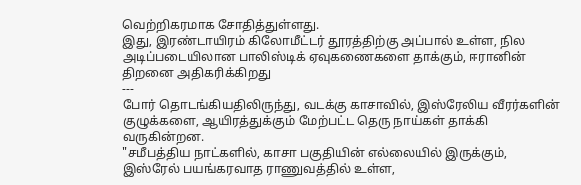வெற்றிகரமாக சோதித்துள்ளது.
இது, இரண்டாயிரம் கிலோமீட்டர் தூரத்திற்கு அப்பால் உள்ள, நில அடிப்படையிலான பாலிஸ்டிக் ஏவுகணைகளை தாக்கும், ஈரானின் திறனை அதிகரிக்கிறது
---
போர் தொடங்கியதிலிருந்து, வடக்கு காசாவில், இஸ்ரேலிய வீரர்களின் குழுக்களை, ஆயிரத்துக்கும் மேற்பட்ட தெரு நாய்கள் தாக்கி வருகின்றன.
"சமீபத்திய நாட்களில், காசா பகுதியின் எல்லையில் இருக்கும், இஸ்ரேல் பயங்கரவாத ராணுவத்தில் உள்ள,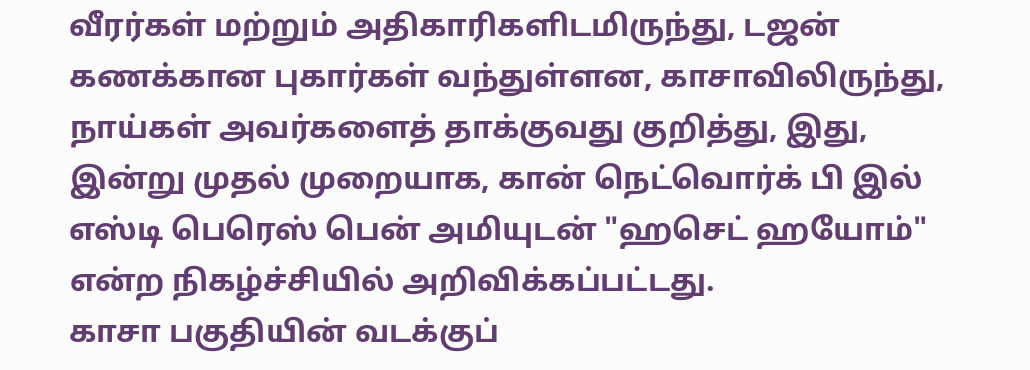வீரர்கள் மற்றும் அதிகாரிகளிடமிருந்து, டஜன் கணக்கான புகார்கள் வந்துள்ளன, காசாவிலிருந்து, நாய்கள் அவர்களைத் தாக்குவது குறித்து, இது, இன்று முதல் முறையாக, கான் நெட்வொர்க் பி இல் எஸ்டி பெரெஸ் பென் அமியுடன் "ஹசெட் ஹயோம்" என்ற நிகழ்ச்சியில் அறிவிக்கப்பட்டது.
காசா பகுதியின் வடக்குப்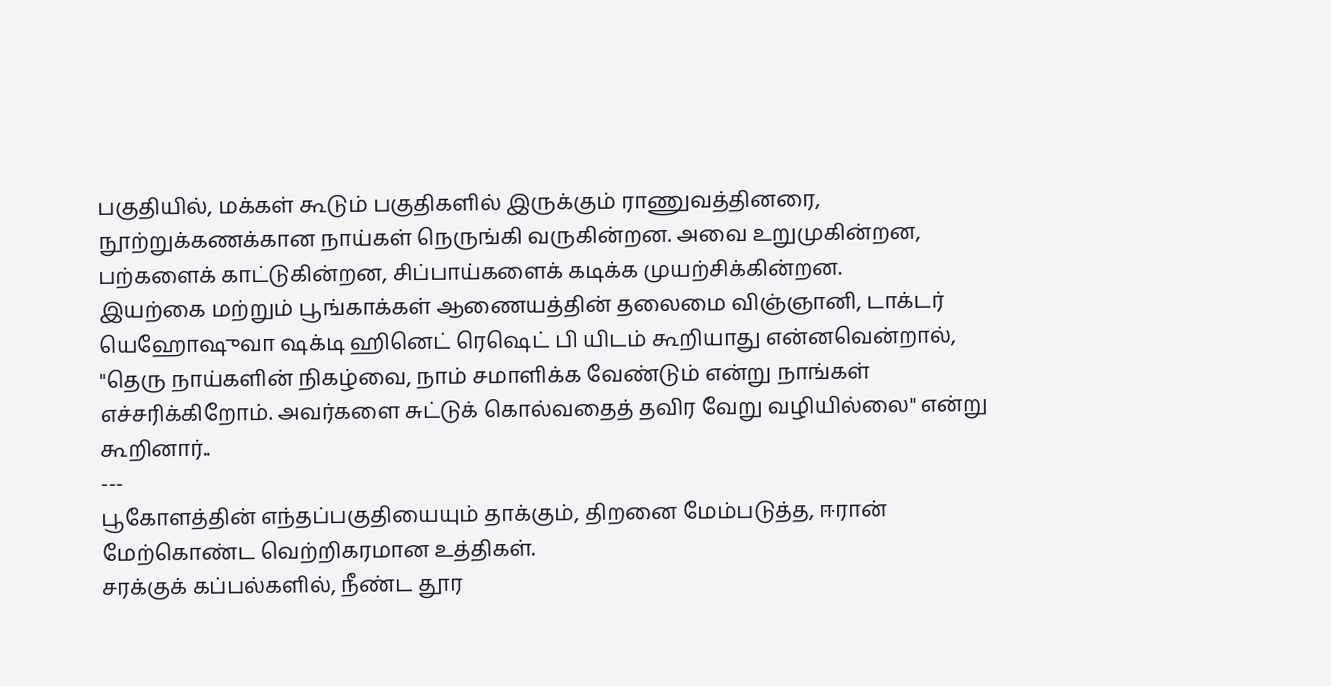பகுதியில், மக்கள் கூடும் பகுதிகளில் இருக்கும் ராணுவத்தினரை, நூற்றுக்கணக்கான நாய்கள் நெருங்கி வருகின்றன. அவை உறுமுகின்றன, பற்களைக் காட்டுகின்றன, சிப்பாய்களைக் கடிக்க முயற்சிக்கின்றன.
இயற்கை மற்றும் பூங்காக்கள் ஆணையத்தின் தலைமை விஞ்ஞானி, டாக்டர் யெஹோஷுவா ஷக்டி ஹினெட் ரெஷெட் பி யிடம் கூறியாது என்னவென்றால், "தெரு நாய்களின் நிகழ்வை, நாம் சமாளிக்க வேண்டும் என்று நாங்கள் எச்சரிக்கிறோம். அவர்களை சுட்டுக் கொல்வதைத் தவிர வேறு வழியில்லை" என்று கூறினார்..
---
பூகோளத்தின் எந்தப்பகுதியையும் தாக்கும், திறனை மேம்படுத்த, ஈரான் மேற்கொண்ட வெற்றிகரமான உத்திகள்.
சரக்குக் கப்பல்களில், நீண்ட தூர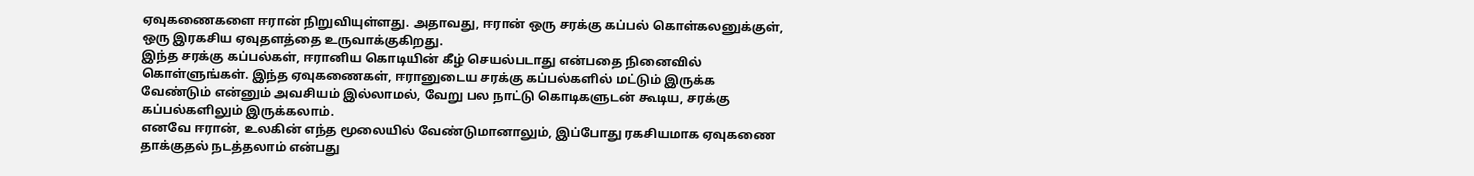ஏவுகணைகளை ஈரான் நிறுவியுள்ளது. அதாவது, ஈரான் ஒரு சரக்கு கப்பல் கொள்கலனுக்குள், ஒரு இரகசிய ஏவுதளத்தை உருவாக்குகிறது.
இந்த சரக்கு கப்பல்கள், ஈரானிய கொடியின் கீழ் செயல்படாது என்பதை நினைவில் கொள்ளுங்கள். இந்த ஏவுகணைகள், ஈரானுடைய சரக்கு கப்பல்களில் மட்டும் இருக்க வேண்டும் என்னும் அவசியம் இல்லாமல், வேறு பல நாட்டு கொடிகளுடன் கூடிய, சரக்கு கப்பல்களிலும் இருக்கலாம்.
எனவே ஈரான், உலகின் எந்த மூலையில் வேண்டுமானாலும், இப்போது ரகசியமாக ஏவுகணை தாக்குதல் நடத்தலாம் என்பது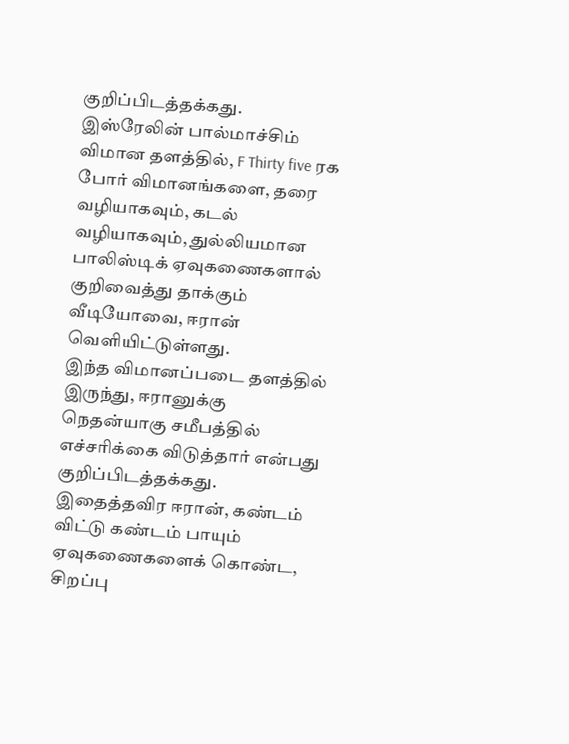குறிப்பிடத்தக்கது.
இஸ்ரேலின் பால்மாச்சிம் விமான தளத்தில், F Thirty five ரக போர் விமானங்களை, தரை வழியாகவும், கடல் வழியாகவும், துல்லியமான பாலிஸ்டிக் ஏவுகணைகளால் குறிவைத்து தாக்கும் வீடியோவை, ஈரான் வெளியிட்டுள்ளது.
இந்த விமானப்படை தளத்தில் இருந்து, ஈரானுக்கு நெதன்யாகு சமீபத்தில் எச்சரிக்கை விடுத்தார் என்பது குறிப்பிடத்தக்கது.
இதைத்தவிர ஈரான், கண்டம் விட்டு கண்டம் பாயும் ஏவுகணைகளைக் கொண்ட, சிறப்பு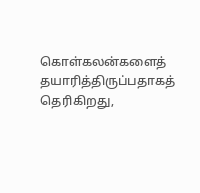கொள்கலன்களைத் தயாரித்திருப்பதாகத் தெரிகிறது,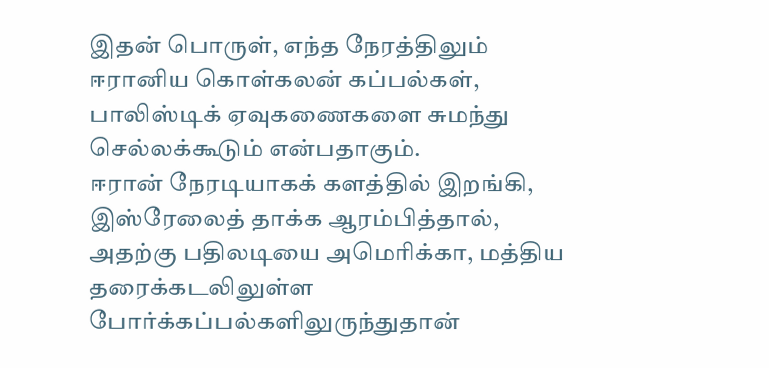இதன் பொருள், எந்த நேரத்திலும் ஈரானிய கொள்கலன் கப்பல்கள், பாலிஸ்டிக் ஏவுகணைகளை சுமந்து செல்லக்கூடும் என்பதாகும்.
ஈரான் நேரடியாகக் களத்தில் இறங்கி, இஸ்ரேலைத் தாக்க ஆரம்பித்தால், அதற்கு பதிலடியை அமெரிக்கா, மத்திய தரைக்கடலிலுள்ள போர்க்கப்பல்களிலுருந்துதான்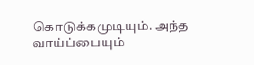கொடுக்கமுடியும். அந்த வாய்ப்பையும்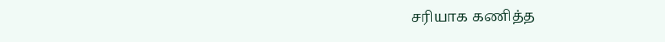சரியாக கணித்த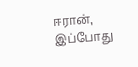ஈரான், இப்போது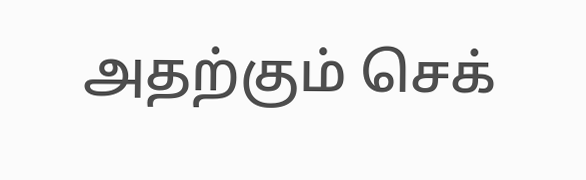அதற்கும் செக்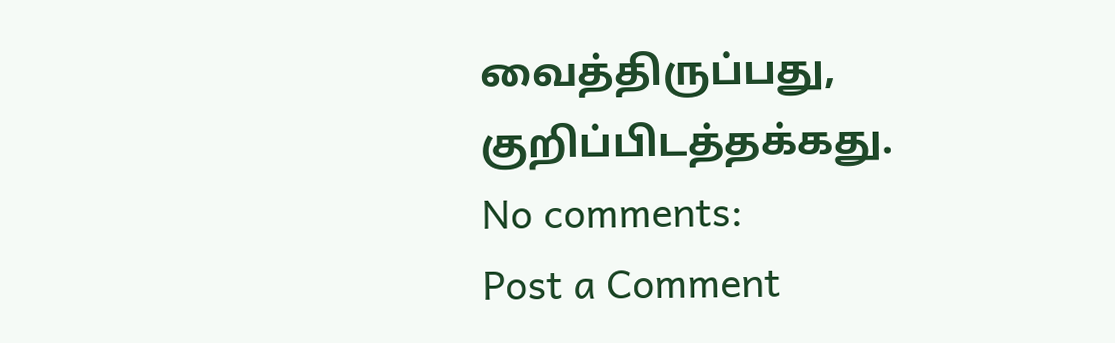வைத்திருப்பது, குறிப்பிடத்தக்கது.
No comments:
Post a Comment